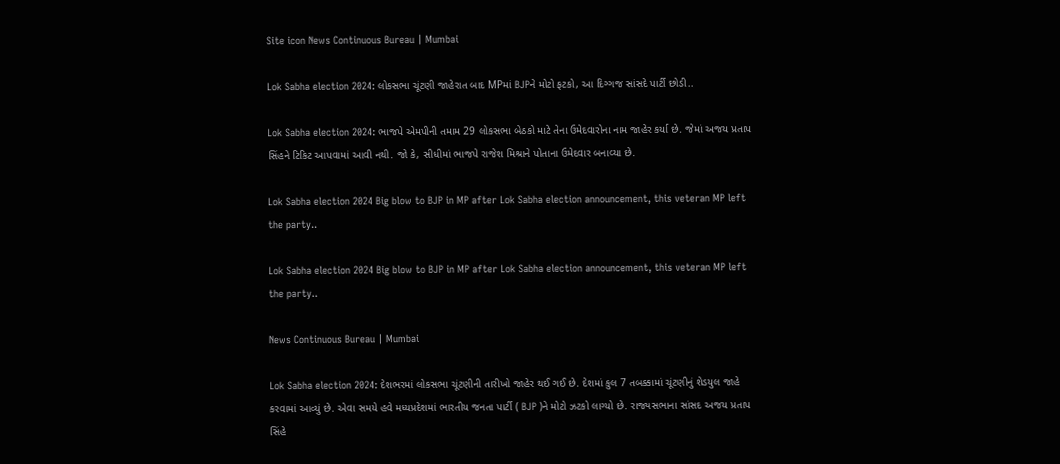Site icon News Continuous Bureau | Mumbai

Lok Sabha election 2024: લોકસભા ચૂંટણી જાહેરાત બાદ MPમાં BJPને મોટો ફટકો, આ દિગ્ગજ સાંસદે પાર્ટી છોડી..

Lok Sabha election 2024: ભાજપે એમપીની તમામ 29 લોકસભા બેઠકો માટે તેના ઉમેદવારોના નામ જાહેર કર્યા છે. જેમાં અજય પ્રતાપ સિંહને ટિકિટ આપવામાં આવી નથી. જો કે, સીધીમાં ભાજપે રાજેશ મિશ્રાને પોતાના ઉમેદવાર બનાવ્યા છે.

Lok Sabha election 2024 Big blow to BJP in MP after Lok Sabha election announcement, this veteran MP left the party..

Lok Sabha election 2024 Big blow to BJP in MP after Lok Sabha election announcement, this veteran MP left the party..

News Continuous Bureau | Mumbai

Lok Sabha election 2024: દેશભરમાં લોકસભા ચૂંટણીની તારીખો જાહેર થઈ ગઈ છે. દેશમાં કુલ 7 તબક્કામાં ચૂંટણીનું શેડયુલ જાહે કરવામાં આવ્યું છે. એવા સમયે હવે મધ્યપ્રદેશમાં ભારતીય જનતા પાર્ટી ( BJP )ને મોટો ઝટકો લાગ્યો છે. રાજ્યસભાના સાંસદ અજય પ્રતાપ સિંહે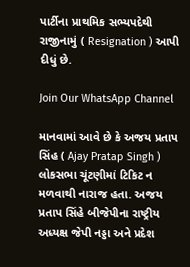પાર્ટીના પ્રાથમિક સભ્યપદેથી રાજીનામું ( Resignation ) આપી દીધું છે.

Join Our WhatsApp Channel

માનવામાં આવે છે કે અજય પ્રતાપ સિંહ ( Ajay Pratap Singh ) લોકસભા ચૂંટણીમાં ટિકિટ ન મળવાથી નારાજ હતા. અજય પ્રતાપ સિંહે બીજેપીના રાષ્ટ્રીય અધ્યક્ષ જેપી નડ્ડા અને પ્રદેશ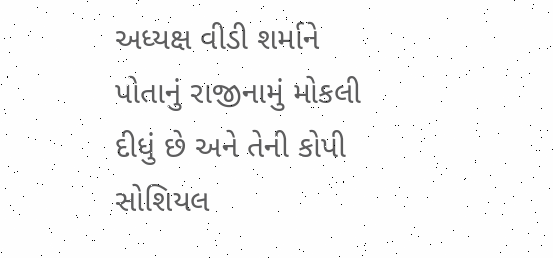અધ્યક્ષ વીડી શર્માને પોતાનું રાજીનામું મોકલી દીધું છે અને તેની કોપી સોશિયલ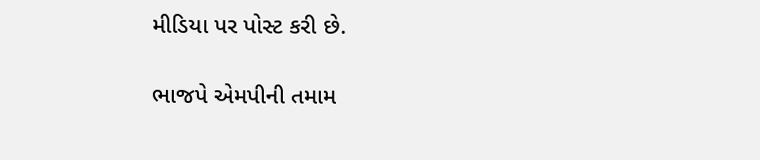મીડિયા પર પોસ્ટ કરી છે.

ભાજપે એમપીની તમામ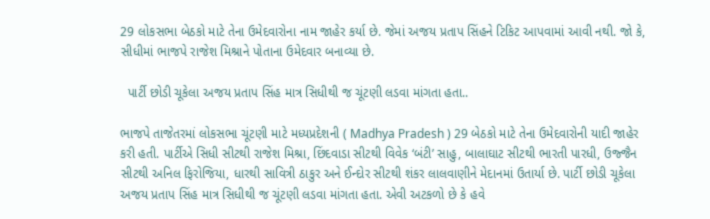29 લોકસભા બેઠકો માટે તેના ઉમેદવારોના નામ જાહેર કર્યા છે. જેમાં અજય પ્રતાપ સિંહને ટિકિટ આપવામાં આવી નથી. જો કે, સીધીમાં ભાજપે રાજેશ મિશ્રાને પોતાના ઉમેદવાર બનાવ્યા છે.

  પાર્ટી છોડી ચૂકેલા અજય પ્રતાપ સિંહ માત્ર સિધીથી જ ચૂંટણી લડવા માંગતા હતા..

ભાજપે તાજેતરમાં લોકસભા ચૂંટણી માટે મધ્યપ્રદેશની ( Madhya Pradesh ) 29 બેઠકો માટે તેના ઉમેદવારોની યાદી જાહેર કરી હતી. પાર્ટીએ સિધી સીટથી રાજેશ મિશ્રા, છિંદવાડા સીટથી વિવેક ‘બંટી’ સાહુ, બાલાઘાટ સીટથી ભારતી પારધી, ઉજ્જૈન સીટથી અનિલ ફિરોજિયા, ધારથી સાવિત્રી ઠાકુર અને ઈન્દોર સીટથી શંકર લાલવાણીને મેદાનમાં ઉતાર્યા છે. પાર્ટી છોડી ચૂકેલા અજય પ્રતાપ સિંહ માત્ર સિધીથી જ ચૂંટણી લડવા માંગતા હતા. એવી અટકળો છે કે હવે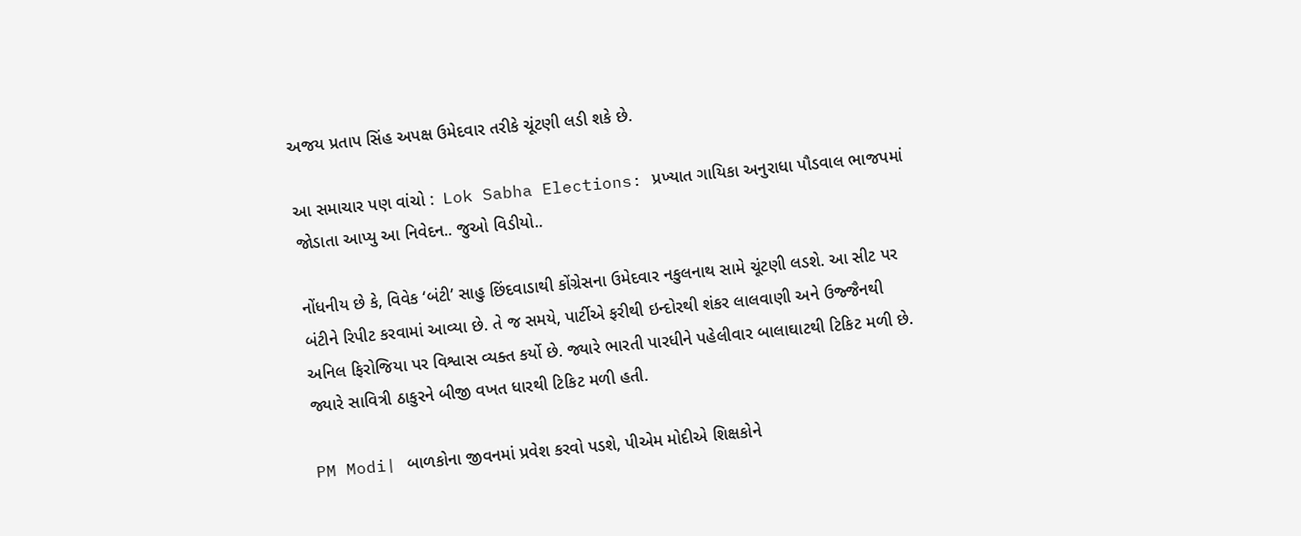અજય પ્રતાપ સિંહ અપક્ષ ઉમેદવાર તરીકે ચૂંટણી લડી શકે છે.

આ સમાચાર પણ વાંચો :  Lok Sabha Elections: પ્રખ્યાત ગાયિકા અનુરાધા પૌડવાલ ભાજપમાં જોડાતા આપ્યુ આ નિવેદન.. જુઓ વિડીયો..

નોંધનીય છે કે, વિવેક ‘બંટી’ સાહુ છિંદવાડાથી કોંગ્રેસના ઉમેદવાર નકુલનાથ સામે ચૂંટણી લડશે. આ સીટ પર બંટીને રિપીટ કરવામાં આવ્યા છે. તે જ સમયે, પાર્ટીએ ફરીથી ઇન્દોરથી શંકર લાલવાણી અને ઉજ્જૈનથી અનિલ ફિરોજિયા પર વિશ્વાસ વ્યક્ત કર્યો છે. જ્યારે ભારતી પારધીને પહેલીવાર બાલાઘાટથી ટિકિટ મળી છે. જ્યારે સાવિત્રી ઠાકુરને બીજી વખત ધારથી ટિકિટ મળી હતી.

PM Modi| બાળકોના જીવનમાં પ્રવેશ કરવો પડશે, પીએમ મોદીએ શિક્ષકોને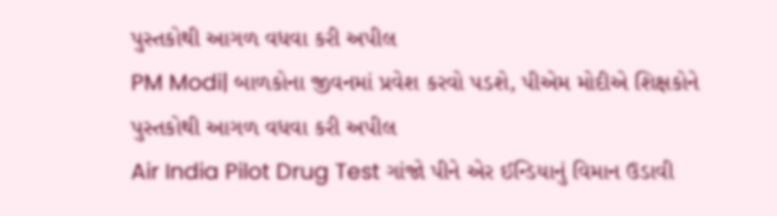પુસ્તકોથી આગળ વધવા કરી અપીલ
PM Modi| બાળકોના જીવનમાં પ્રવેશ કરવો પડશે, પીએમ મોદીએ શિક્ષકોને પુસ્તકોથી આગળ વધવા કરી અપીલ
Air India Pilot Drug Test ગાંજો પીને એર ઈન્ડિયાનું વિમાન ઉડાવી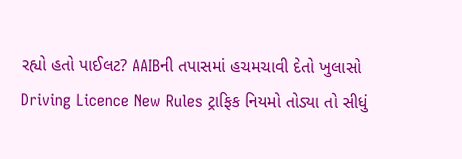રહ્યો હતો પાઈલટ? AAIBની તપાસમાં હચમચાવી દેતો ખુલાસો
Driving Licence New Rules ટ્રાફિક નિયમો તોડ્યા તો સીધું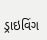ડ્રાઇવિંગ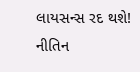લાયસન્સ રદ થશે! નીતિન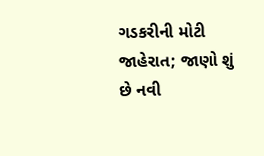ગડકરીની મોટી જાહેરાત; જાણો શું છે નવી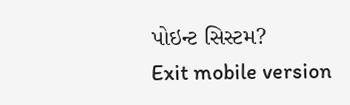પોઇન્ટ સિસ્ટમ?
Exit mobile version